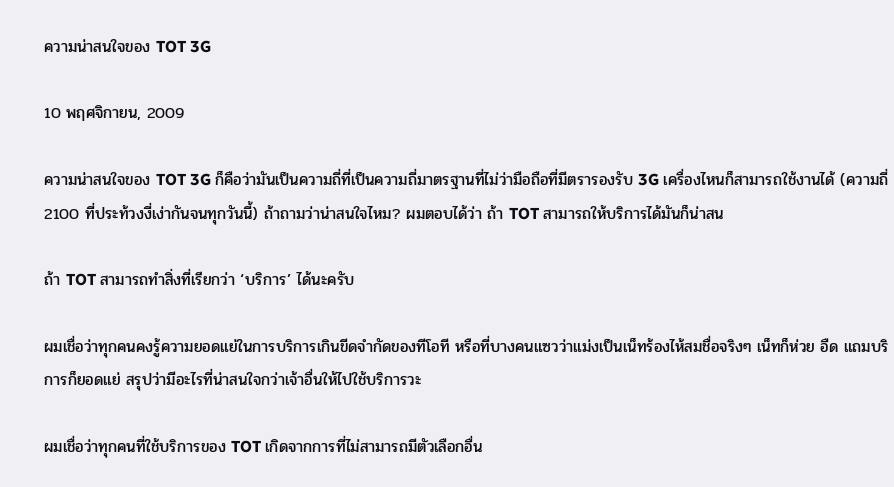ความน่าสนใจของ TOT 3G

10 พฤศจิกายน, 2009

ความน่าสนใจของ TOT 3G ก็คือว่ามันเป็นความถี่ที่เป็นความถี่มาตรฐานที่ไม่ว่ามือถือที่มีตรารองรับ 3G เครื่องไหนก็สามารถใช้งานได้ (ความถี่ 2100 ที่ประท้วงงี่เง่ากันจนทุกวันนี้) ถ้าถามว่าน่าสนใจไหม? ผมตอบได้ว่า ถ้า TOT สามารถให้บริการได้มันก็น่าสน

ถ้า TOT สามารถทำสิ่งที่เรียกว่า ‘บริการ’ ได้นะครับ

ผมเชื่อว่าทุกคนคงรู้ความยอดแย่ในการบริการเกินขีดจำกัดของทีโอที หรือที่บางคนแซวว่าแม่งเป็นเน็ทร้องไห้สมชื่อจริงๆ เน็ทก็ห่วย อืด แถมบริการก็ยอดแย่ สรุปว่ามีอะไรที่น่าสนใจกว่าเจ้าอื่นให้ไปใช้บริการวะ

ผมเชื่อว่าทุกคนที่ใช้บริการของ TOT เกิดจากการที่ไม่สามารถมีตัวเลือกอื่น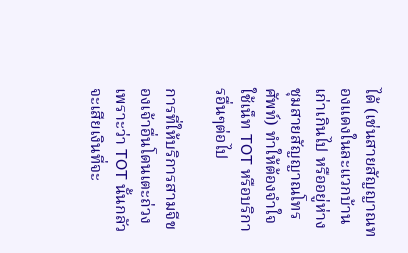ได้ (เช่นสายสัญญาณทองแดงในละแวกบ้านเก่าเกินไป หรืออยู่ห่างชุมสายสัญญาณโทรศัพท์) ทำให้ต้องจำใจใช้เน็ท TOT หรือบริการอื่นๆต่อไป

การที่ให้บริการสามจีของเจ้าอื่นโดนเตะถ่วงเพราะว่า TOT นั้นกลัวจะเสียเงินที่จะ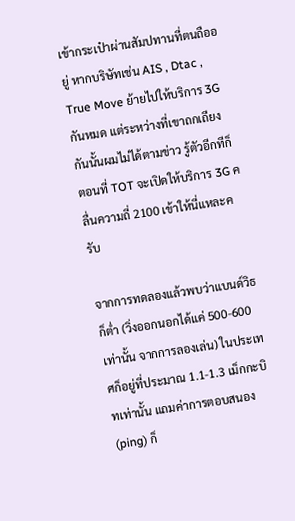เข้ากระเป๋าผ่านสัมปทานที่ตนถืออยู่ หากบริษัทเช่น AIS , Dtac , True Move ย้ายไปให้บริการ 3G กันหมด แต่ระหว่างที่เขาถกเถียงกันนั้นผมไม่ได้ตามข่าว รู้ตัวอีกทีก็ตอนที่ TOT จะเปิดให้บริการ 3G คลื่นความถี่ 2100 เข้าให้นี่แหละครับ

จากการทดลองแล้วพบว่าแบนด์วิธก็ต่ำ (วิ่งออกนอกได้แค่ 500-600 เท่านั้น จากการลองเล่น) ในประเทศก็อยู่ที่ประมาณ 1.1-1.3 เม็กกะบิทเท่านั้น แถมค่าการตอบสนอง (ping) ก็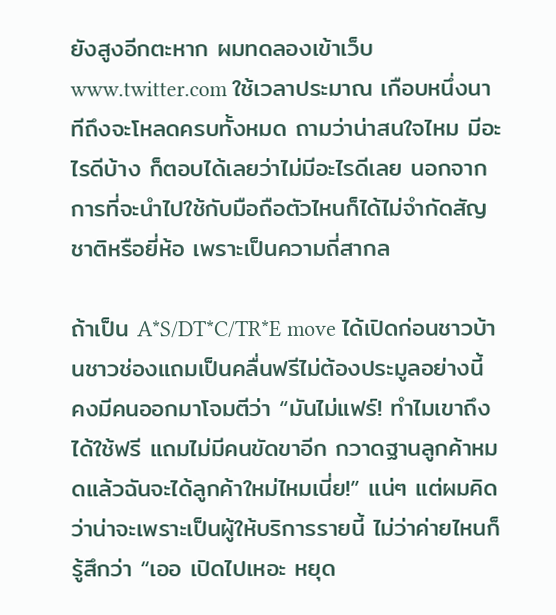ยังสูงอีกตะหาก ผมทดลองเข้าเว็บ www.twitter.com ใช้เวลาประมาณ เกือบหนึ่งนาทีถึงจะโหลดครบทั้งหมด ถามว่าน่าสนใจไหม มีอะไรดีบ้าง ก็ตอบได้เลยว่าไม่มีอะไรดีเลย นอกจากการที่จะนำไปใช้กับมือถือตัวไหนก็ได้ไม่จำกัดสัญชาติหรือยี่ห้อ เพราะเป็นความถี่สากล

ถ้าเป็น A*S/DT*C/TR*E move ได้เปิดก่อนชาวบ้านชาวช่องแถมเป็นคลื่นฟรีไม่ต้องประมูลอย่างนี้ คงมีคนออกมาโจมตีว่า “มันไม่แฟร์! ทำไมเขาถึงได้ใช้ฟรี แถมไม่มีคนขัดขาอีก กวาดฐานลูกค้าหมดแล้วฉันจะได้ลูกค้าใหม่ไหมเนี่ย!” แน่ๆ แต่ผมคิดว่าน่าจะเพราะเป็นผู้ให้บริการรายนี้ ไม่ว่าค่ายไหนก็รู้สึกว่า “เออ เปิดไปเหอะ หยุด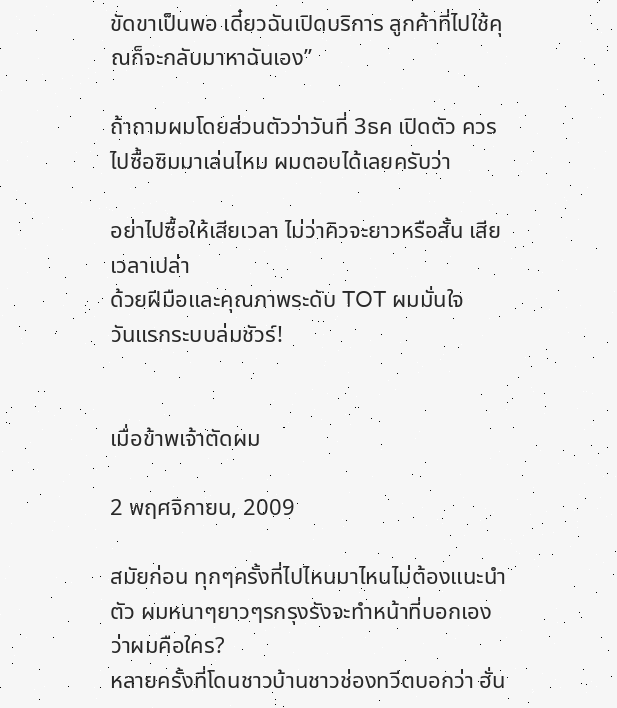ขัดขาเป็นพอ เดี๋ยวฉันเปิดบริการ ลูกค้าที่ไปใช้คุณก็จะกลับมาหาฉันเอง”

ถ้าถามผมโดยส่วนตัวว่าวันที่ 3ธค เปิดตัว ควรไปซื้อซิมมาเล่นไหม ผมตอบได้เลยครับว่า

อย่าไปซื้อให้เสียเวลา ไม่ว่าคิวจะยาวหรือสั้น เสียเวลาเปล่า
ด้วยฝีมือและคุณภาพระดับ TOT ผมมั่นใจ
วันแรกระบบล่มชัวร์!


เมื่อข้าพเจ้าตัดผม

2 พฤศจิกายน, 2009

สมัยก่อน ทุกๆครั้งที่ไปไหนมาไหนไม่ต้องแนะนำตัว ผมหนาๆยาวๆรกรุงรังจะทำหน้าที่บอกเองว่าผมคือใคร?
หลายครั้งที่โดนชาวบ้านชาวช่องทวีตบอกว่า ฮั่น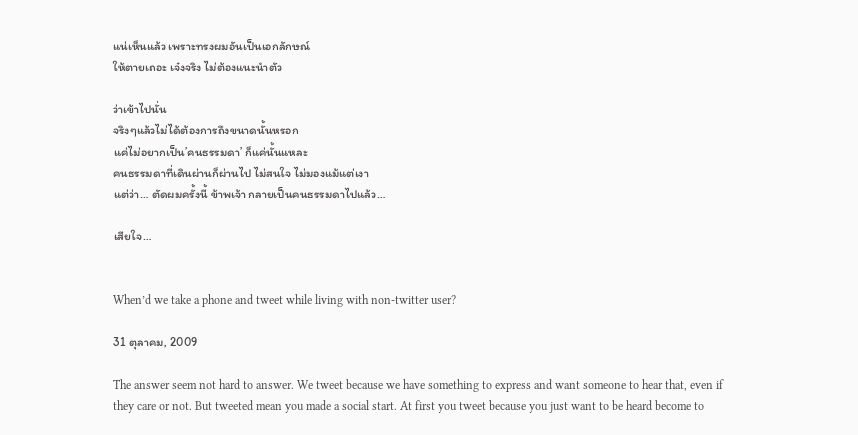แน่เห็นแล้ว เพราะทรงผมอันเป็นเอกลักษณ์
ให้ตายเถอะ เจ๋งจริง ไม่ต้องแนะนำตัว

ว่าเข้าไปนั่น
จริงๆแล้วไม่ได้ต้องการถึงขนาดนั้นหรอก
แค่ไม่อยากเป็น’คนธรรมดา’ ก็แค่นั้นแหละ
คนธรรมดาที่เดินผ่านก็ผ่านไป ไม่สนใจ ไม่มองแม้แต่เงา
แต่ว่า… ตัดผมครั้งนี้ ข้าพเจ้า กลายเป็นคนธรรมดาไปแล้ว…

เสียใจ…


When’d we take a phone and tweet while living with non-twitter user?

31 ตุลาคม, 2009

The answer seem not hard to answer. We tweet because we have something to express and want someone to hear that, even if they care or not. But tweeted mean you made a social start. At first you tweet because you just want to be heard become to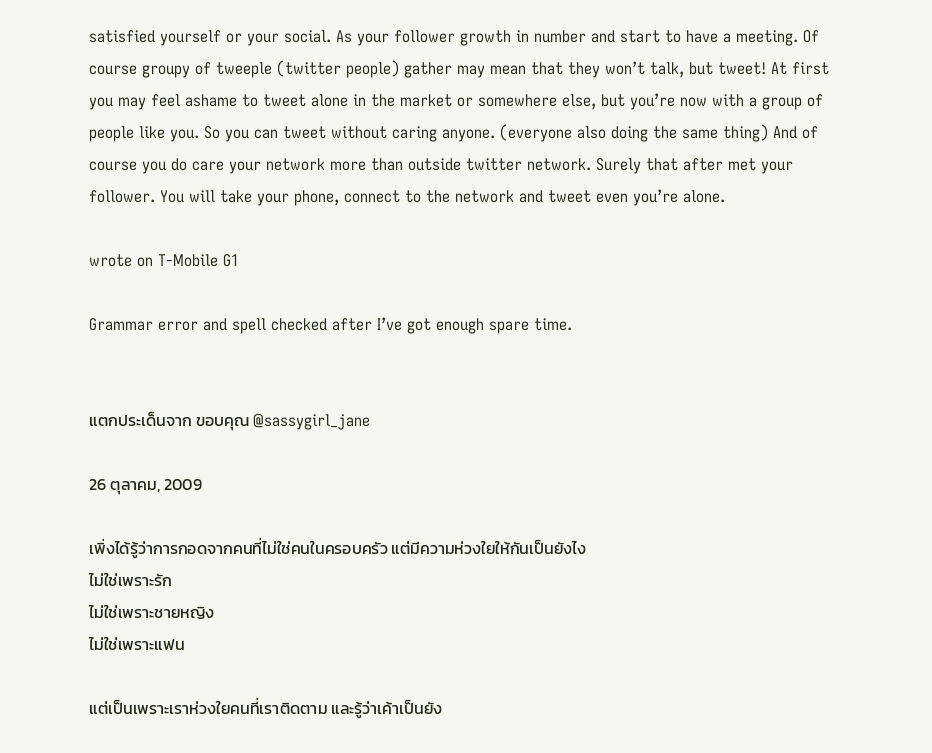satisfied yourself or your social. As your follower growth in number and start to have a meeting. Of course groupy of tweeple (twitter people) gather may mean that they won’t talk, but tweet! At first you may feel ashame to tweet alone in the market or somewhere else, but you’re now with a group of people like you. So you can tweet without caring anyone. (everyone also doing the same thing) And of course you do care your network more than outside twitter network. Surely that after met your follower. You will take your phone, connect to the network and tweet even you’re alone.

wrote on T-Mobile G1

Grammar error and spell checked after I’ve got enough spare time.


แตกประเด็นจาก ขอบคุณ @sassygirl_jane

26 ตุลาคม, 2009

เพิ่งได้รู้ว่าการกอดจากคนที่ไม่ใช่คนในครอบครัว แต่มีความห่วงใยให้กันเป็นยังไง
ไม่ใช่เพราะรัก
ไม่ใช่เพราะชายหญิง
ไม่ใช่เพราะแฟน

แต่เป็นเพราะเราห่วงใยคนที่เราติดตาม และรู้ว่าเค้าเป็นยัง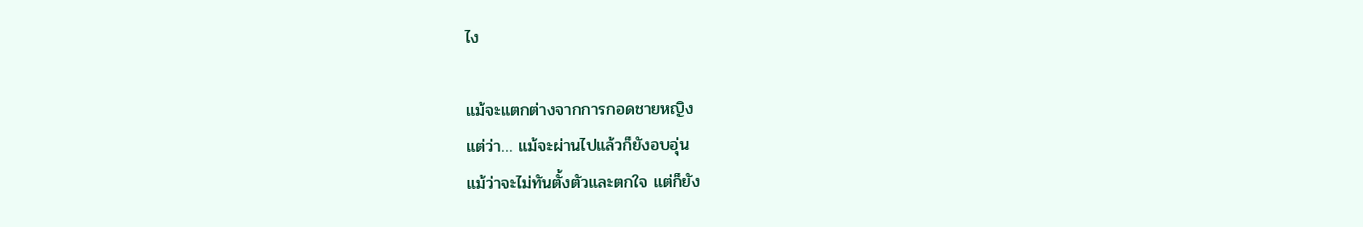ไง

แม้จะแตกต่างจากการกอดชายหญิง
แต่ว่า… แม้จะผ่านไปแล้วก็ยังอบอุ่น
แม้ว่าจะไม่ทันตั้งตัวและตกใจ แต่ก็ยัง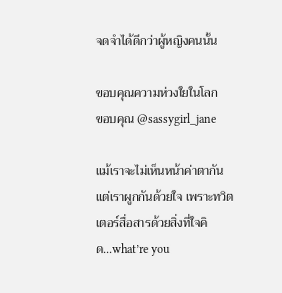จดจำได้ดีกว่าผู้หญิงคนนั้น

ขอบคุณความห่วงใยในโลก
ขอบคุณ @sassygirl_jane

แม้เราจะไม่เห็นหน้าค่าตากัน แต่เราผูกกันด้วยใจ เพราะทวิตเตอร์สื่อสารด้วยสิ่งที่ใจคิด…what’re you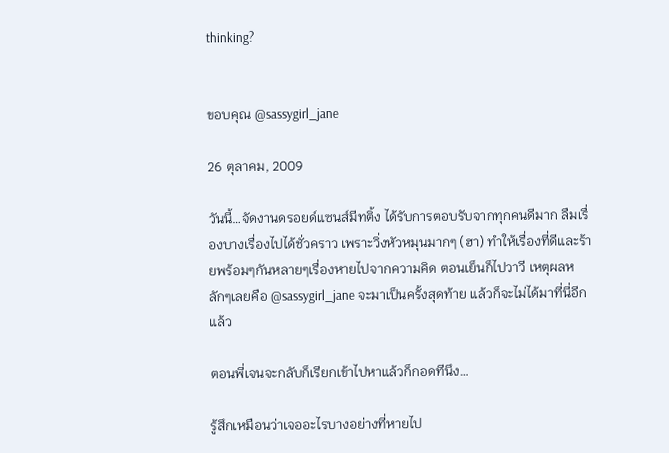thinking?


ขอบคุณ @sassygirl_jane

26 ตุลาคม, 2009

วันนี้…จัดงานดรอยด์แซนส์มีทติ้ง ได้รับการตอบรับจากทุกคนดีมาก ลืมเรื่องบางเรื่องไปได้ชั่วคราว เพราะวิ่งหัวหมุนมากๆ (ฮา) ทำให้เรื่องที่ดีและร้ายพร้อมๆกันหลายๆเรื่องหายไปจากความคิด ตอนเย็นก็ไปวาวี เหตุผลหลักๆเลยคือ @sassygirl_jane จะมาเป็นครั้งสุดท้าย แล้วก็จะไม่ได้มาที่นี่อีกแล้ว

ตอนพี่เจนจะกลับก็เรียกเข้าไปหาแล้วก็กอดทีนึง…

รู้สึกเหมือนว่าเจออะไรบางอย่างที่หายไป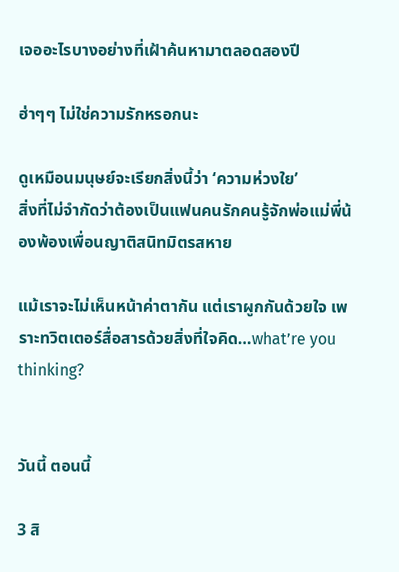เจออะไรบางอย่างที่เฝ้าค้นหามาตลอดสองปี

ฮ่าๆๆ ไม่ใช่ความรักหรอกนะ

ดูเหมือนมนุษย์จะเรียกสิ่งนี้ว่า ‘ความห่วงใย’
สิ่งที่ไม่จำกัดว่าต้องเป็นแฟนคนรักคนรู้จักพ่อแม่พี่น้องพ้องเพื่อนญาติสนิทมิตรสหาย

แม้เราจะไม่เห็นหน้าค่าตากัน แต่เราผูกกันด้วยใจ เพราะทวิตเตอร์สื่อสารด้วยสิ่งที่ใจคิด…what’re you thinking?


วันนี้ ตอนนี้

3 สิ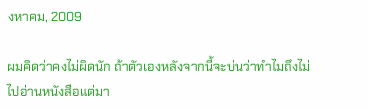งหาคม, 2009

ผมคิดว่าคงไม่ผิดนัก ถ้าตัวเองหลังจากนี้จะบ่นว่าทำไมถึงไม่ไปอ่านหนังสือแต่มา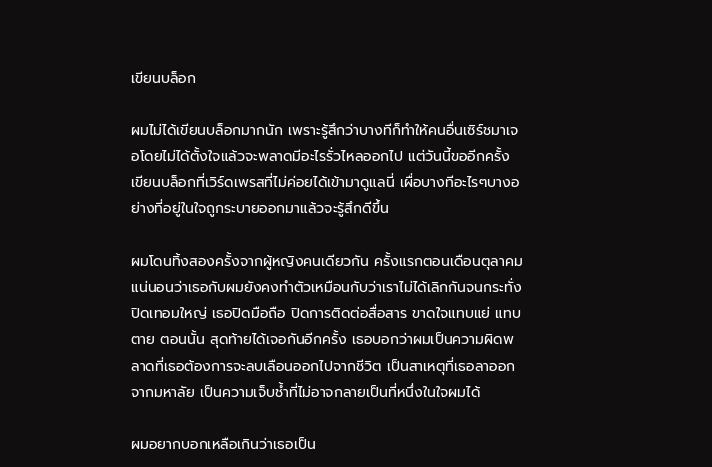เขียนบล็อก

ผมไม่ได้เขียนบล็อกมากนัก เพราะรู้สึกว่าบางทีก็ทำให้คนอื่นเซิร์ชมาเจอโดยไม่ได้ตั้งใจแล้วจะพลาดมีอะไรรั่วไหลออกไป แต่วันนี้ขออีกครั้ง เขียนบล็อกที่เวิร์ดเพรสที่ไม่ค่อยได้เข้ามาดูแลนี่ เผื่อบางทีอะไรๆบางอย่างที่อยู่ในใจถูกระบายออกมาแล้วจะรู้สึกดีขึ้น

ผมโดนทิ้งสองครั้งจากผู้หญิงคนเดียวกัน ครั้งแรกตอนเดือนตุลาคม แน่นอนว่าเธอกับผมยังคงทำตัวเหมือนกับว่าเราไม่ได้เลิกกันจนกระทั่งปิดเทอมใหญ่ เธอปิดมือถือ ปิดการติดต่อสื่อสาร ขาดใจแทบแย่ แทบตาย ตอนนั้น สุดท้ายได้เจอกันอีกครั้ง เธอบอกว่าผมเป็นความผิดพลาดที่เธอต้องการจะลบเลือนออกไปจากชีวิต เป็นสาเหตุที่เธอลาออกจากมหาลัย เป็นความเจ็บช้ำที่ไม่อาจกลายเป็นที่หนึ่งในใจผมได้

ผมอยากบอกเหลือเกินว่าเธอเป็น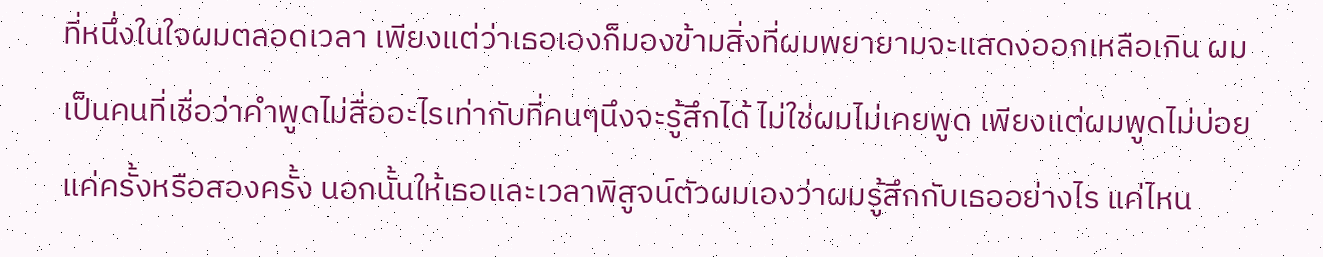ที่หนึ่งในใจผมตลอดเวลา เพียงแต่ว่าเธอเองก็มองข้ามสิ่งที่ผมพยายามจะแสดงออกเหลือเกิน ผมเป็นคนที่เชื่อว่าคำพูดไม่สื่ออะไรเท่ากับที่คนๆนึงจะรู้สึกได้ ไม่ใช่ผมไม่เคยพูด เพียงแต่ผมพูดไม่บ่อย แค่ครั้งหรือสองครั้ง นอกนั้นให้เธอและเวลาพิสูจน์ตัวผมเองว่าผมรู้สึกกับเธออย่างไร แค่ไหน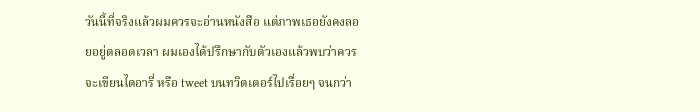วันนี้ที่จริงแล้วผมควรจะอ่านหนังสือ แต่ภาพเธอยังคงลอยอยู่ตลอดเวลา ผมเองได้ปรึกษากับตัวเองแล้วพบว่าควรจะเขียนไดอารี่ หรือ tweet บนทวิตเตอร์ไปเรื่อยๆ จนกว่า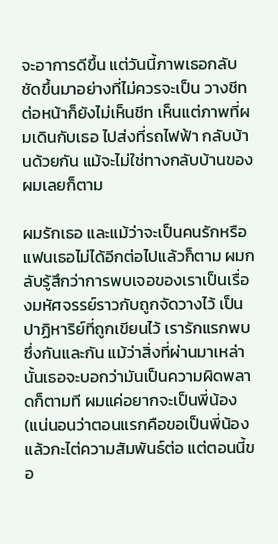จะอาการดีขึ้น แต่วันนี้ภาพเธอกลับชัดขึ้นมาอย่างที่ไม่ควรจะเป็น วางชีทต่อหน้าก็ยังไม่เห็นชีท เห็นแต่ภาพที่ผมเดินกับเธอ ไปส่งที่รถไฟฟ้า กลับบ้านด้วยกัน แม้จะไม่ใช่ทางกลับบ้านของผมเลยก็ตาม

ผมรักเธอ และแม้ว่าจะเป็นคนรักหรือแฟนเธอไม่ได้อีกต่อไปแล้วก็ตาม ผมกลับรู้สึกว่าการพบเจอของเราเป็นเรื่องมหัศจรรย์ราวกับถูกจัดวางไว้ เป็นปาฏิหาริย์ที่ถูกเขียนไว้ เรารักแรกพบซึ่งกันและกัน แม้ว่าสิ่งที่ผ่านมาเหล่านั้นเธอจะบอกว่ามันเป็นความผิดพลาดก็ตามที ผมแค่อยากจะเป็นพี่น้อง (แน่นอนว่าตอนแรกคือขอเป็นพี่น้องแล้วกะไต่ความสัมพันธ์ต่อ แต่ตอนนี้ขอ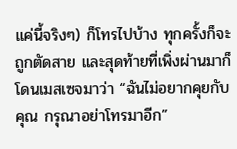แค่นี้จริงๆ) ก็โทรไปบ้าง ทุกครั้งก็จะถูกตัดสาย และสุดท้ายที่เพิ่งผ่านมาก็โดนเมสเซจมาว่า “ฉันไม่อยากคุยกับคุณ กรุณาอย่าโทรมาอีก”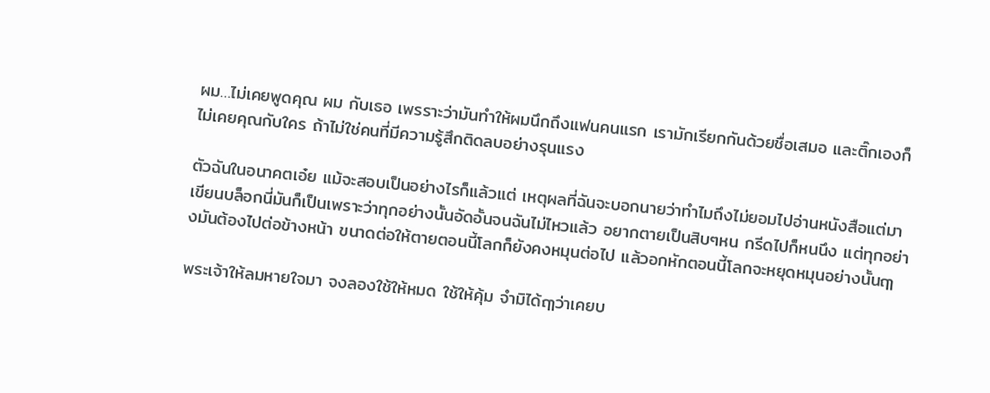ผม…ไม่เคยพูดคุณ ผม กับเธอ เพรราะว่ามันทำให้ผมนึกถึงแฟนคนแรก เรามักเรียกกันด้วยชื่อเสมอ และติ๊กเองก็ไม่เคยคุณกับใคร ถ้าไม่ใช่คนที่มีความรู้สึกติดลบอย่างรุนแรง

ตัวฉันในอนาคตเอ๋ย แม้จะสอบเป็นอย่างไรก็แล้วแต่ เหตุผลที่ฉันจะบอกนายว่าทำไมถึงไม่ยอมไปอ่านหนังสือแต่มาเขียนบล็อกนี่มันก็เป็นเพราะว่าทุกอย่างนั้นอัดอั้นจนฉันไม่ไหวแล้ว อยากตายเป็นสิบๆหน กรีดไปก็หนนึง แต่ทุกอย่างมันต้องไปต่อข้างหน้า ขนาดต่อให้ตายตอนนี้โลกก็ยังคงหมุนต่อไป แล้วอกหักตอนนี้โลกจะหยุดหมุนอย่างนั้นฤๅ

พระเจ้าให้ลมหายใจมา จงลองใช้ให้หมด ใช้ให้คุ้ม จำมิได้ฤๅว่าเคยบ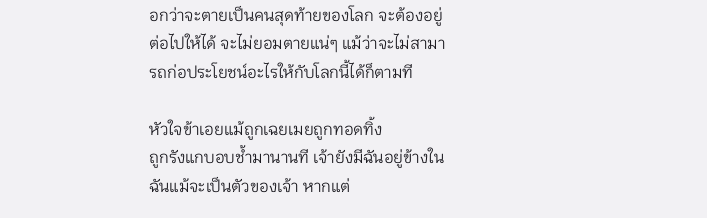อกว่าจะตายเป็นคนสุดท้ายของโลก จะต้องอยู่ต่อไปให้ได้ จะไม่ยอมตายแน่ๆ แม้ว่าจะไม่สามารถก่อประโยชน์อะไรให้กับโลกนี้ได้ก็ตามที

หัวใจข้าเอยแม้ถูกเฉยเมยถูกทอดทิ้ง
ถูกรังแกบอบช้ำมานานที เจ้ายังมีฉันอยู่ข้างใน
ฉันแม้จะเป็นตัวของเจ้า หากแต่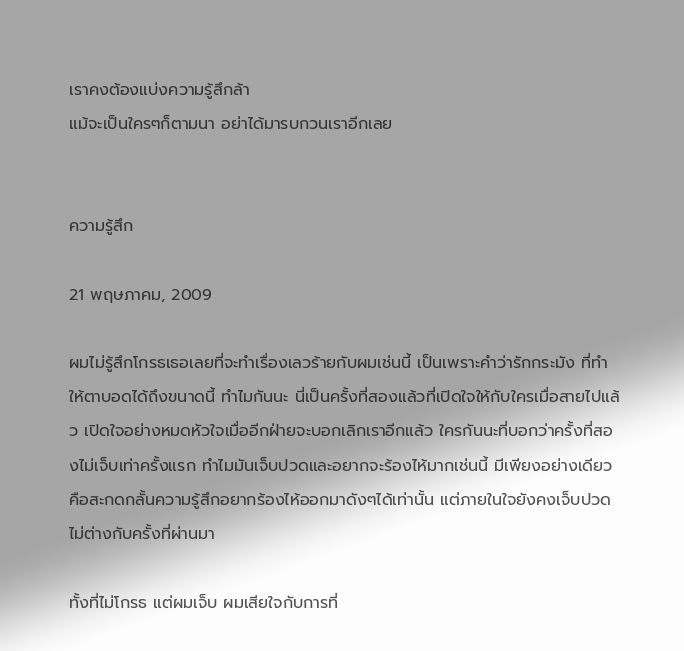เราคงต้องแบ่งความรู้สึกล้า
แม้จะเป็นใครๆก็ตามนา อย่าได้มารบกวนเราอีกเลย


ความรู้สึก

21 พฤษภาคม, 2009

ผมไม่รู้สึกโกรธเธอเลยที่จะทำเรื่องเลวร้ายกับผมเช่นนี้ เป็นเพราะคำว่ารักกระมัง ที่ทำให้ตาบอดได้ถึงขนาดนี้ ทำไมกันนะ นี่เป็นครั้งที่สองแล้วที่เปิดใจให้กับใครเมื่อสายไปแล้ว เปิดใจอย่างหมดหัวใจเมื่ออีกฝ่ายจะบอกเลิกเราอีกแล้ว ใครกันนะที่บอกว่าครั้งที่สองไม่เจ็บเท่าครั้งแรก ทำไมมันเจ็บปวดและอยากจะร้องไห้มากเช่นนี้ มีเพียงอย่างเดียวคือสะกดกลั้นความรู้สึกอยากร้องไห้ออกมาดังๆได้เท่านั้น แต่ภายในใจยังคงเจ็บปวดไม่ต่างกับครั้งที่ผ่านมา

ทั้งที่ไม่โกรธ แต่ผมเจ็บ ผมเสียใจกับการที่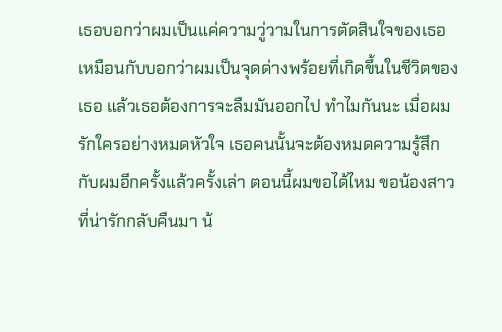เธอบอกว่าผมเป็นแค่ความวู่วามในการตัดสินใจของเธอ เหมือนกับบอกว่าผมเป็นจุดด่างพร้อยที่เกิดขึ้นในชีวิตของเธอ แล้วเธอต้องการจะลืมมันออกไป ทำไมกันนะ เมื่อผมรักใครอย่างหมดหัวใจ เธอคนนั้นจะต้องหมดความรู้สึกกับผมอีกครั้งแล้วครั้งเล่า ตอนนี้ผมขอได้ไหม ขอน้องสาวที่น่ารักกลับคืนมา น้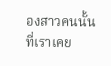องสาวคนนั้นที่เราเคย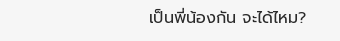เป็นพี่น้องกัน จะได้ไหม?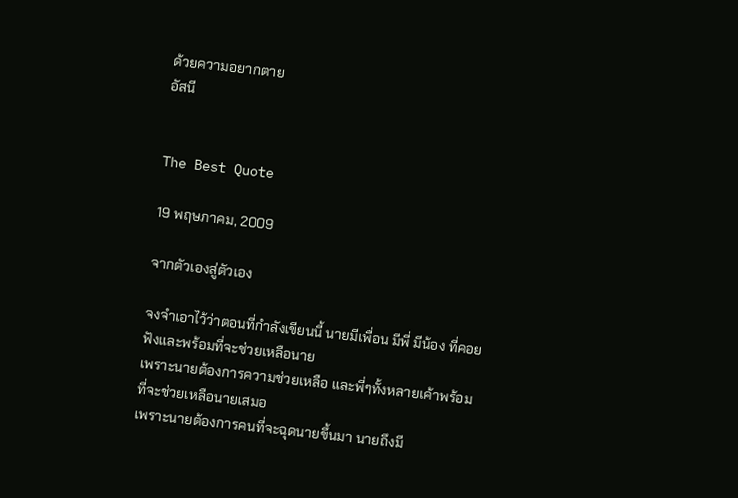ด้วยความอยากตาย
อัสนี


The Best Quote

19 พฤษภาคม, 2009

จากตัวเองสู่ตัวเอง

จงจำเอาไว้ว่าตอนที่กำลังเขียนนี้ นายมีเพื่อน มีพี่ มีน้อง ที่คอยฟังและพร้อมที่จะช่วยเหลือนาย
เพราะนายต้องการความช่วยเหลือ และพี่ๆทั้งหลายเค้าพร้อมที่จะช่วยเหลือนายเสมอ
เพราะนายต้องการคนที่จะฉุดนายขึ้นมา นายถึงมี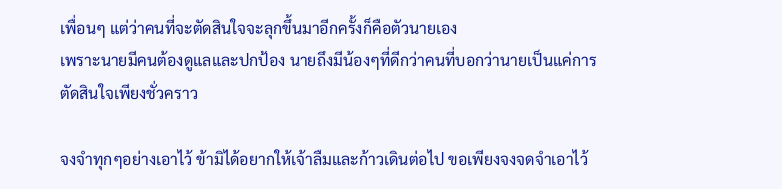เพื่อนๆ แต่ว่าคนที่จะตัดสินใจจะลุกขึ้นมาอีกครั้งก็คือตัวนายเอง
เพราะนายมีคนต้องดูแลและปกป้อง นายถึงมีน้องๆที่ดีกว่าคนที่บอกว่านายเป็นแค่การตัดสินใจเพียงชั่วคราว

จงจำทุกๆอย่างเอาไว้ ข้ามิได้อยากให้เจ้าลืมและก้าวเดินต่อไป ขอเพียงจงจดจำเอาไว้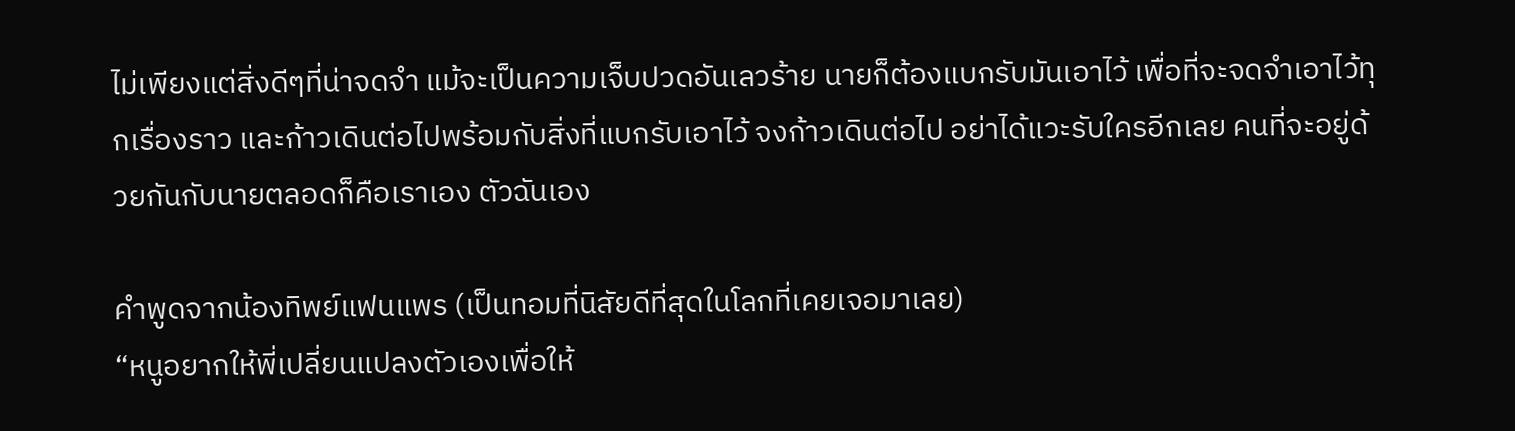ไม่เพียงแต่สิ่งดีๆที่น่าจดจำ แม้จะเป็นความเจ็บปวดอันเลวร้าย นายก็ต้องแบกรับมันเอาไว้ เพื่อที่จะจดจำเอาไว้ทุกเรื่องราว และก้าวเดินต่อไปพร้อมกับสิ่งที่แบกรับเอาไว้ จงก้าวเดินต่อไป อย่าได้แวะรับใครอีกเลย คนที่จะอยู่ด้วยกันกับนายตลอดก็คือเราเอง ตัวฉันเอง

คำพูดจากน้องทิพย์แฟนแพร (เป็นทอมที่นิสัยดีที่สุดในโลกที่เคยเจอมาเลย)
“หนูอยากให้พี่เปลี่ยนแปลงตัวเองเพื่อให้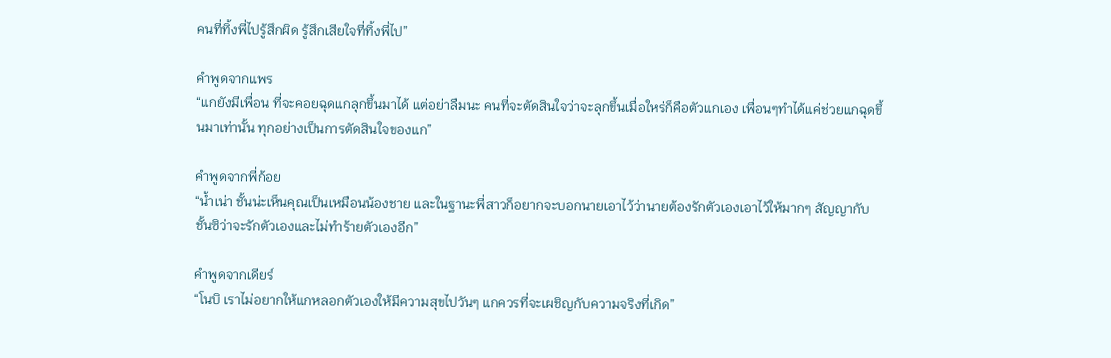คนที่ทิ้งพี่ไปรู้สึกผิด รู้สึกเสียใจที่ทิ้งพี่ไป”

คำพูดจากแพร
“แกยังมีเพื่อน ที่จะคอยฉุดแกลุกขึ้นมาได้ แต่อย่าลืมนะ คนที่จะตัดสินใจว่าจะลุกขึ้นเมื่อใหร่ก็คือตัวแกเอง เพื่อนๆทำได้แค่ช่วยแกฉุดขึ้นมาเท่านั้น ทุกอย่างเป็นการตัดสินใจของแก”

คำพูดจากพี่ก้อย
“น้ำเน่า ชั้นน่ะเห็นคุณเป็นเหมือนน้องชาย และในฐานะพี่สาวก็อยากจะบอกนายเอาไว้ว่านายต้องรักตัวเองเอาไว้ให้มากๆ สัญญากับชั้นซิว่าจะรักตัวเองและไม่ทำร้ายตัวเองอีก”

คำพูดจากเดียร์
“โนบิ เราไม่อยากให้แกหลอกตัวเองให้มีความสุขไปวันๆ แกควรที่จะเผชิญกับความจริงที่เกิด”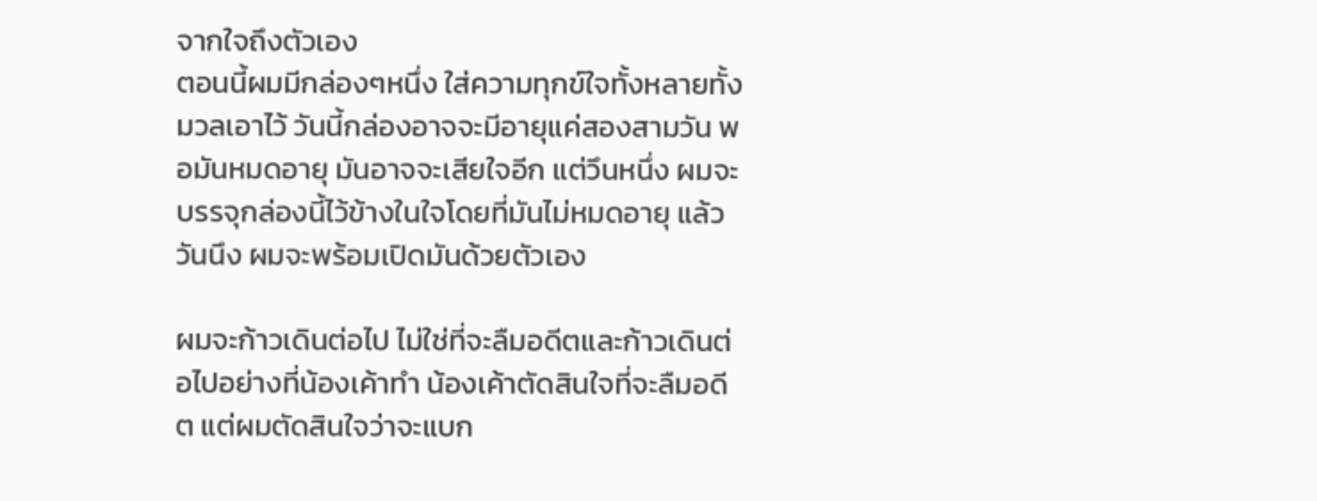จากใจถึงตัวเอง
ตอนนี้ผมมีกล่องๆหนึ่ง ใส่ความทุกข์ใจทั้งหลายทั้งมวลเอาไว้ วันนี้กล่องอาจจะมีอายุแค่สองสามวัน พอมันหมดอายุ มันอาจจะเสียใจอีก แต่วึนหนึ่ง ผมจะบรรจุกล่องนี้ไว้ข้างในใจโดยที่มันไม่หมดอายุ แล้ววันนึง ผมจะพร้อมเปิดมันด้วยตัวเอง

ผมจะก้าวเดินต่อไป ไม่ใช่ที่จะลืมอดีตและก้าวเดินต่อไปอย่างที่น้องเค้าทำ น้องเค้าตัดสินใจที่จะลืมอดีต แต่ผมตัดสินใจว่าจะแบก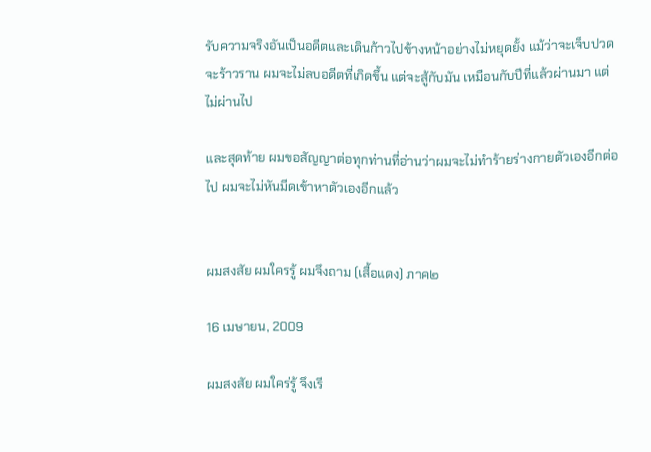รับความจริงอันเป็นอดีตและเดินก้าวไปข้างหน้าอย่างไม่หยุดยั้ง แม้ว่าจะเจ็บปวด จะร้าวราน ผมจะไม่ลบอดีตที่เกิดขึ้น แต่จะสู้กับมัน เหมือนกับปีที่แล้วผ่านมา แต่ไม่ผ่านไป

และสุดท้าย ผมขอสัญญาต่อทุกท่านที่อ่านว่าผมจะไม่ทำร้ายร่างกายตัวเองอีกต่อไป ผมจะไม่หันมีดเข้าหาตัวเองอีกแล้ว


ผมสงสัย ผมใครรู้ ผมจึงถาม (เสื้อแดง) ภาค๒

16 เมษายน, 2009

ผมสงสัย ผมใคร่รู้ จึงเรี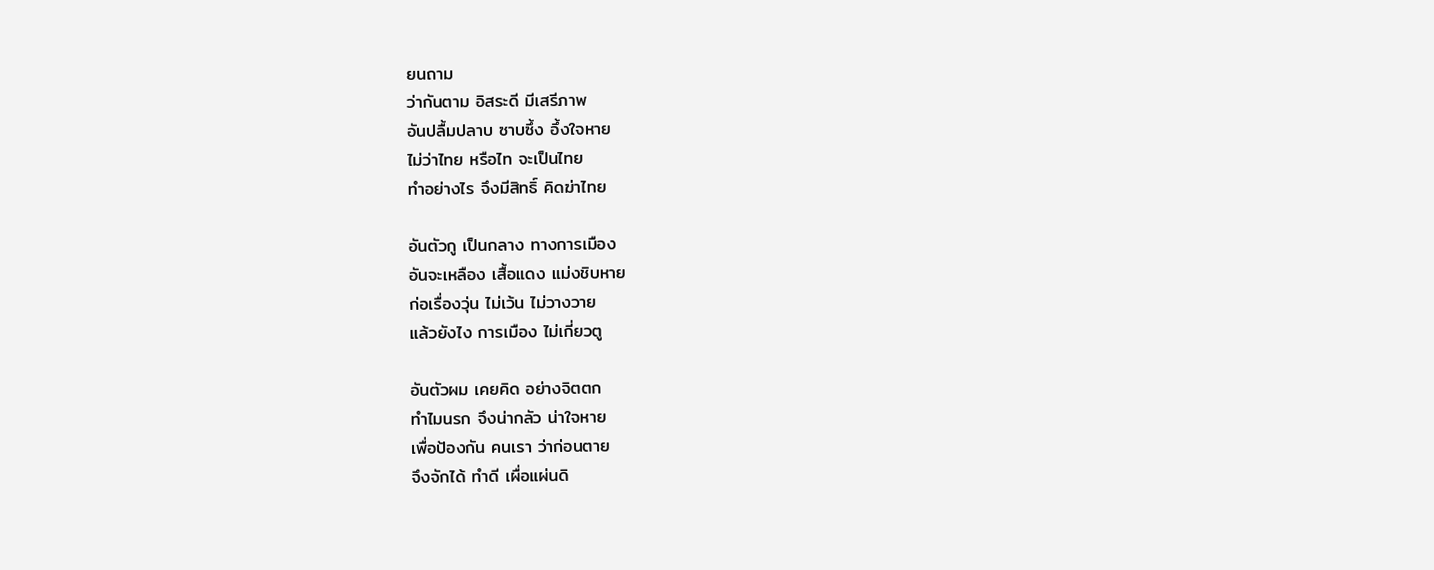ยนถาม
ว่ากันตาม อิสระดี มีเสรีภาพ
อันปลื้มปลาบ ซาบซึ้ง อึ้งใจหาย
ไม่ว่าไทย หรือไท จะเป็นไทย
ทำอย่างไร จึงมีสิทธิ์ คิดฆ่าไทย

อันตัวกู เป็นกลาง ทางการเมือง
อันจะเหลือง เสื้อแดง แม่งชิบหาย
ก่อเรื่องวุ่น ไม่เว้น ไม่วางวาย
แล้วยังไง การเมือง ไม่เกี่ยวตู

อันตัวผม เคยคิด อย่างจิตตก
ทำไมนรก จึงน่ากลัว น่าใจหาย
เพื่อป้องกัน คนเรา ว่าก่อนตาย
จึงจักได้ ทำดี เผื่อแผ่นดิ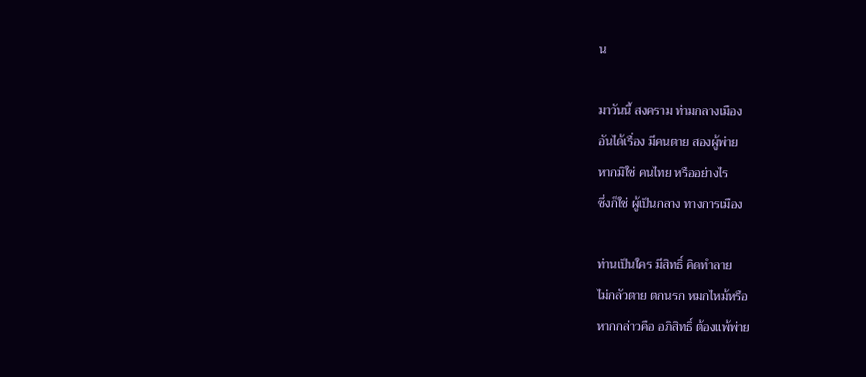น

มาวันนี้ สงคราม ท่ามกลางเมือง
อันได้เรื่อง มีคนตาย สองผู้พ่าย
หากมิใช่ คนไทย หรืออย่างไร
ซึ่งก็ใช่ ผู้เป็นกลาง ทางการเมือง

ท่านเป็นใคร มีสิทธิ์ คิดทำลาย
ไม่กลัวตาย ตกนรก หมกไหม้หรือ
หากกล่าวคือ อภิสิทธิ์ ต้องแพ้พ่าย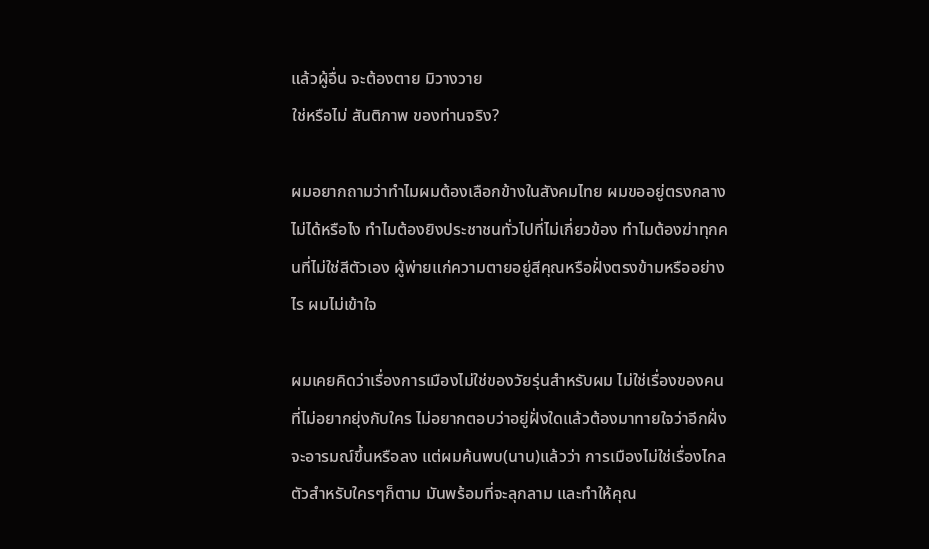แล้วผู้อื่น จะต้องตาย มิวางวาย
ใช่หรือไม่ สันติภาพ ของท่านจริง?

ผมอยากถามว่าทำไมผมต้องเลือกข้างในสังคมไทย ผมขออยู่ตรงกลางไม่ได้หรือไง ทำไมต้องยิงประชาชนทั่วไปที่ไม่เกี่ยวข้อง ทำไมต้องฆ่าทุกคนที่ไม่ใช่สีตัวเอง ผู้พ่ายแก่ความตายอยู่สีคุณหรือฝั่งตรงข้ามหรืออย่างไร ผมไม่เข้าใจ

ผมเคยคิดว่าเรื่องการเมืองไม่ใช่ของวัยรุ่นสำหรับผม ไม่ใช่เรื่องของคนที่ไม่อยากยุ่งกับใคร ไม่อยากตอบว่าอยู่ฝั่งใดแล้วต้องมาทายใจว่าอีกฝั่งจะอารมณ์ขึ้นหรือลง แต่ผมค้นพบ(นาน)แล้วว่า การเมืองไม่ใช่เรื่องไกลตัวสำหรับใครๆก็ตาม มันพร้อมที่จะลุกลาม และทำให้คุณ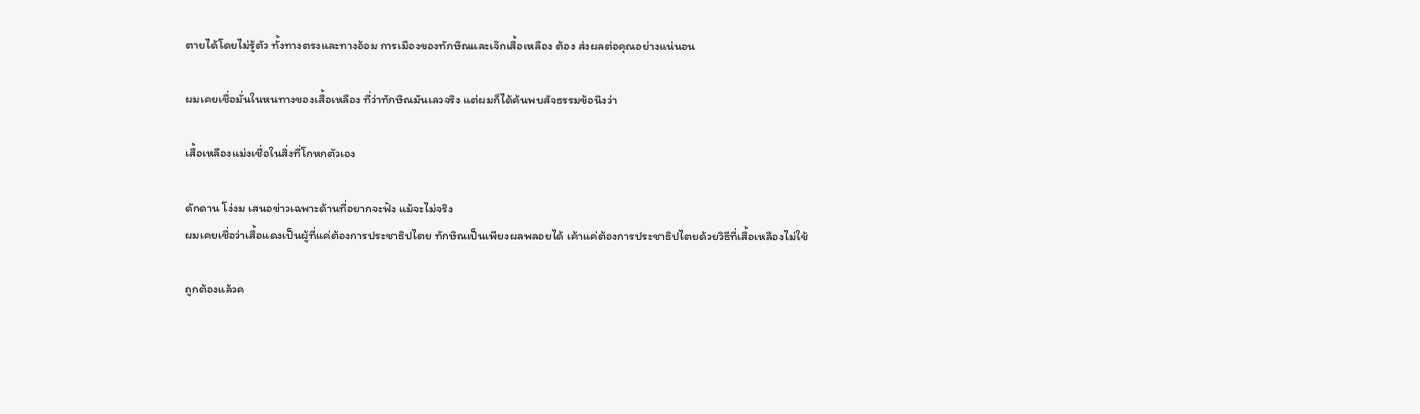ตายได้โดยไม่รู้ตัว ทั้งทางตรงและทางอ้อม การเมืองของทักษิณและเจ๊กเสื้อเหลือง ต้อง ส่งผลต่อคุณอย่างแน่นอน

ผมเคยเชื่อมั่นในหนทางของเสื้อเหลือง ที่ว่าทักษิณมันเลวจริง แต่ผมก็ได้ค้นพบสัจธรรมข้อนึงว่า

เสื้อเหลืองแม่งเชื่อในสิ่งที่โกหกตัวเอง

ดักดาน โง่งม เสนอข่าวเฉพาะด้านที่อยากจะฟัง แม้จะไม่จริง
ผมเคยเชื่อว่าเสื้อแดงเป็นผู้ที่แค่ต้องการประชาธิปไตย ทักษิณเป็นเพียงผลพลอยได้ เค้าแค่ต้องการประชาธิปไตยด้วยวิธีที่เสื้อเหลืองไม่ใช้

ถูกต้องแล้วค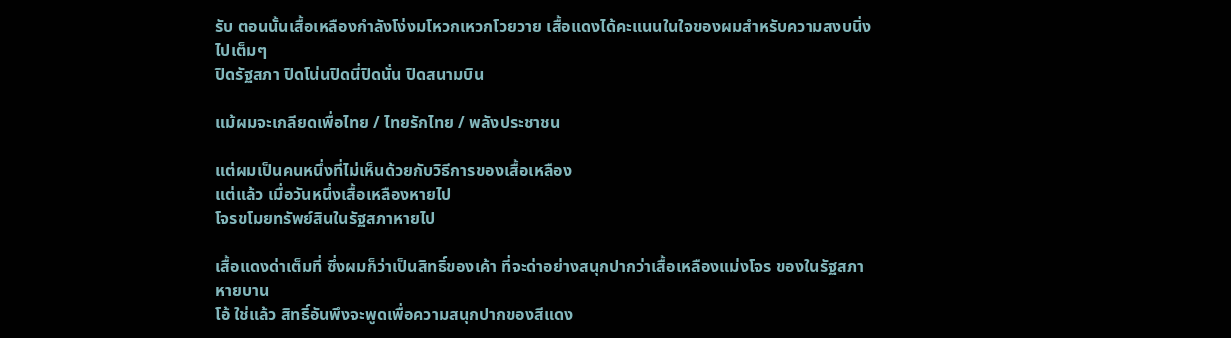รับ ตอนนั้นเสื้อเหลืองกำลังโง่งมโหวกเหวกโวยวาย เสื้อแดงได้คะแนนในใจของผมสำหรับความสงบนิ่งไปเต็มๆ
ปิดรัฐสภา ปิดโน่นปิดนี่ปิดนั่น ปิดสนามบิน

แม้ผมจะเกลียดเพื่อไทย / ไทยรักไทย / พลังประชาชน

แต่ผมเป็นคนหนึ่งที่ไม่เห็นด้วยกับวิธีการของเสื้อเหลือง
แต่แล้ว เมื่อวันหนึ่งเสื้อเหลืองหายไป
โจรขโมยทรัพย์สินในรัฐสภาหายไป

เสื้อแดงด่าเต็มที่ ซึ่งผมก็ว่าเป็นสิทธิ์ของเค้า ที่จะด่าอย่างสนุกปากว่าเสื้อเหลืองแม่งโจร ของในรัฐสภาหายบาน
โอ้ ใช่แล้ว สิทธิ์อันพึงจะพูดเพื่อความสนุกปากของสีแดง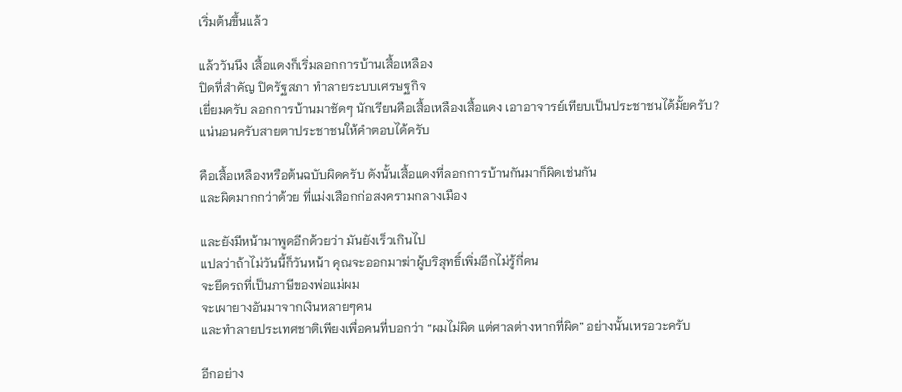เริ่มต้นขึ้นแล้ว

แล้ววันนึง เสื้อแดงก็เริ่มลอกการบ้านเสื้อเหลือง
ปิดที่สำคัญ ปิดรัฐสภา ทำลายระบบเศรษฐกิจ
เยี่ยมครับ ลอกการบ้านมาชัดๆ นักเรียนคือเสื้อเหลืองเสื้อแดง เอาอาจารย์เทียบเป็นประชาชนได้มั้ยครับ?
แน่นอนครับสายตาประชาชนให้คำตอบได้ครับ

คือเสื้อเหลืองหรือต้นฉบับผิดครับ ดังนั้นเสื้อแดงที่ลอกการบ้านกันมาก็ผิดเช่นกัน
และผิดมากกว่าด้วย ที่แม่งเสือกก่อสงครามกลางเมือง

และยังมีหน้ามาพูดอีกด้วยว่า มันยังเร็วเกินไป
แปลว่าถ้าไม่วันนี้ก็วันหน้า คุณจะออกมาฆ่าผู้บริสุทธิ์เพิ่มอีกไม่รู้กี่คน
จะยึดรถที่เป็นภาษีของพ่อแม่ผม
จะเผายางอันมาจากเงินหลายๆคน
และทำลายประเทศชาติเพียงเพื่อคนที่บอกว่า “ผมไม่ผิด แต่ศาลต่างหากที่ผิด” อย่างนั้นเหรอวะครับ

อีกอย่าง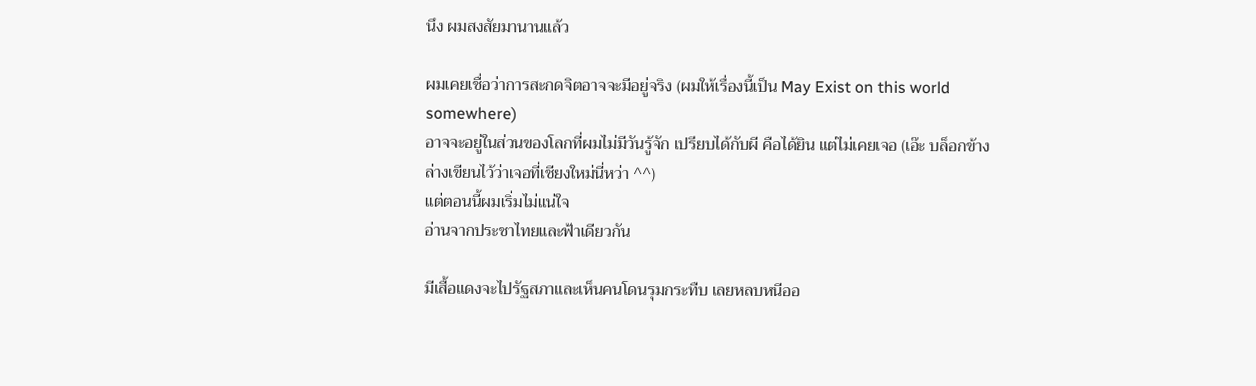นึง ผมสงสัยมานานแล้ว

ผมเคยเชื่อว่าการสะกดจิตอาจจะมีอยู่จริง (ผมให้เรื่องนี้เป็น May Exist on this world somewhere)
อาจจะอยู่ในส่วนของโลกที่ผมไม่มีวันรู้จัก เปรียบได้กับผี คือได้ยิน แต่ไม่เคยเจอ (เอ๊ะ บล็อกข้างล่างเขียนไว้ว่าเจอที่เชียงใหม่นี่หว่า ^^)
แต่ตอนนี้ผมเริ่มไม่แน่ใจ
อ่านจากประชาไทยและฟ้าเดียวกัน

มีเสื้อแดงจะไปรัฐสภาและเห็นคนโดนรุมกระทืบ เลยหลบหนีออ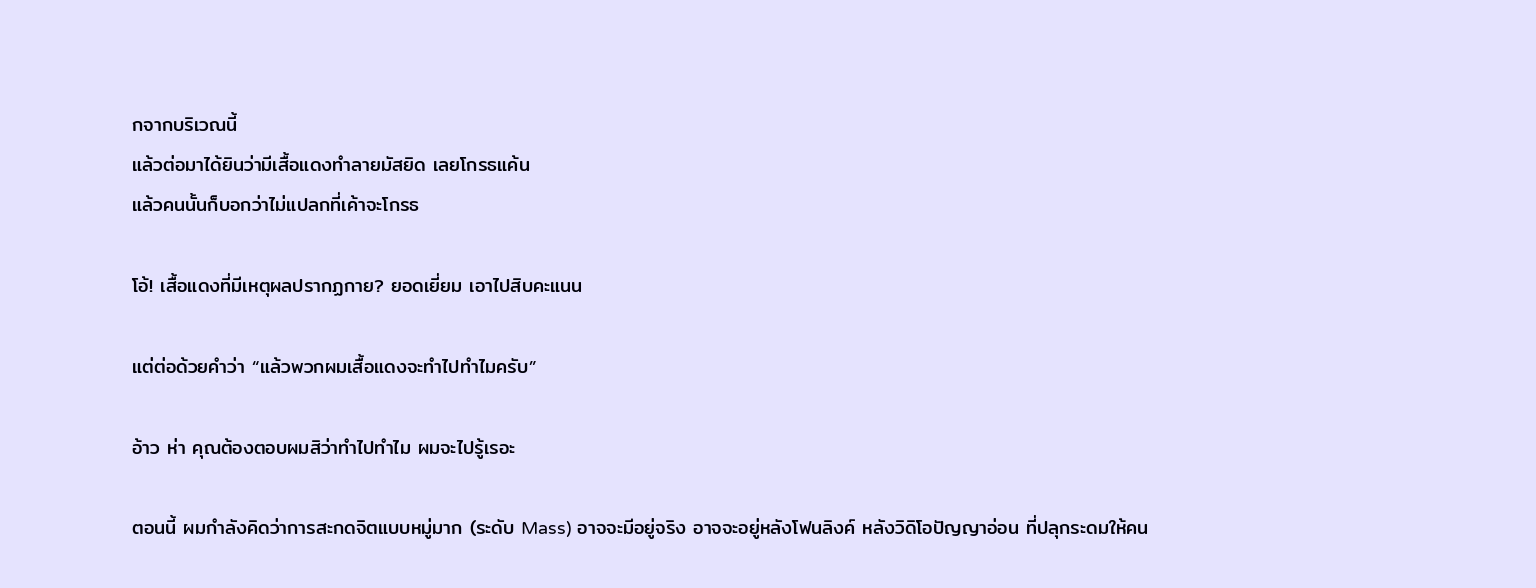กจากบริเวณนี้
แล้วต่อมาได้ยินว่ามีเสื้อแดงทำลายมัสยิด เลยโกรธแค้น
แล้วคนนั้นก็บอกว่าไม่แปลกที่เค้าจะโกรธ

โอ้! เสื้อแดงที่มีเหตุผลปรากฏกาย? ยอดเยี่ยม เอาไปสิบคะแนน

แต่ต่อด้วยคำว่า “แล้วพวกผมเสื้อแดงจะทำไปทำไมครับ”

อ้าว ห่า คุณต้องตอบผมสิว่าทำไปทำไม ผมจะไปรู้เรอะ

ตอนนี้ ผมกำลังคิดว่าการสะกดจิตแบบหมู่มาก (ระดับ Mass) อาจจะมีอยู่จริง อาจจะอยู่หลังโฟนลิงค์ หลังวิดิโอปัญญาอ่อน ที่ปลุกระดมให้คน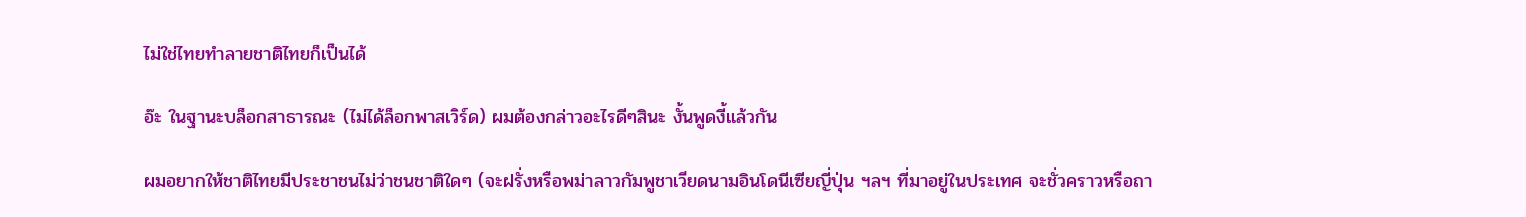ไม่ใช่ไทยทำลายชาติไทยก็เป็นได้

อ๊ะ ในฐานะบล็อกสาธารณะ (ไม่ได้ล็อกพาสเวิร์ด) ผมต้องกล่าวอะไรดีๆสินะ งั้นพูดงี้แล้วกัน

ผมอยากให้ชาติไทยมีประชาชนไม่ว่าชนชาติใดๆ (จะฝรั่งหรือพม่าลาวกัมพูชาเวียดนามอินโดนีเซียญี่ปุ่น ฯลฯ ที่มาอยู่ในประเทศ จะชั่วคราวหรือถา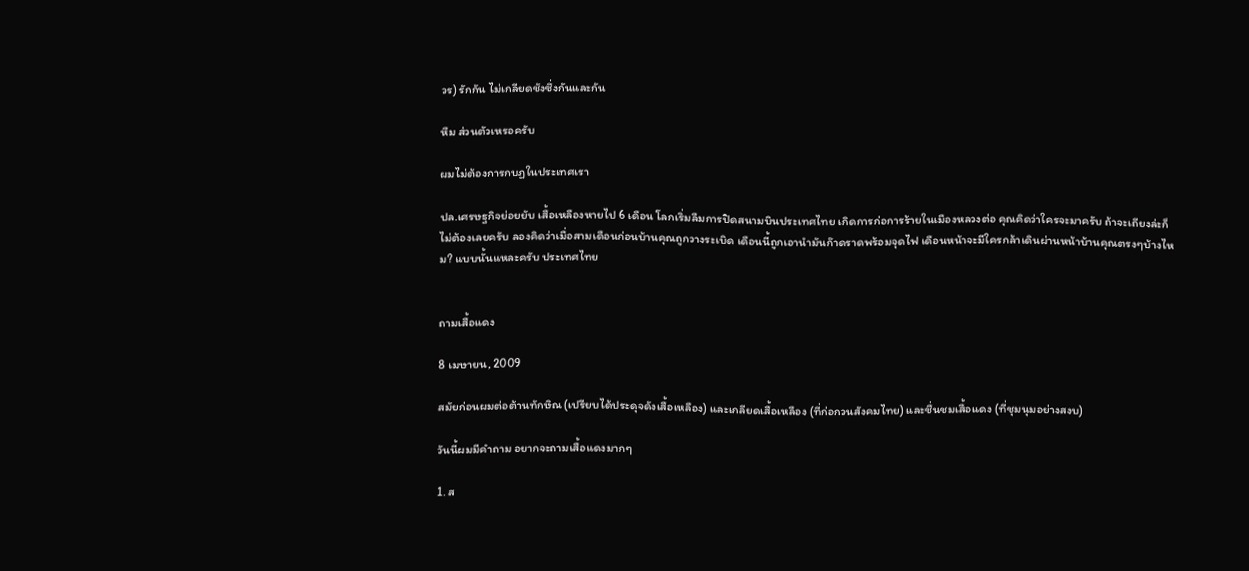วร) รักกัน ไม่เกลียดชังซึ่งกันและกัน

หืม ส่วนตัวเหรอครับ

ผมไม่ต้องการกบฏในประเทศเรา

ปล.เศรษฐกิจย่อยยับ เสื้อเหลืองหายไป 6 เดือน โลกเริ่มลืมการปิดสนามบินประเทศไทย เกิดการก่อการร้ายในเมืองหลวงต่อ คุณคิดว่าใครจะมาครับ ถ้าจะเถียงล่ะก็ไม่ต้องเลยครับ ลองคิดว่าเมื่อสามเดือนก่อนบ้านคุณถูกวางระเบิด เดือนนี้ถูกเอานำมันก๊าดราดพร้อมจุดไฟ เดือนหน้าจะมีใครกล้าเดินผ่านหน้าบ้านคุณตรงๆบ้างไหม? แบบนั้นแหละครับ ประเทศไทย


ถามเสื้อแดง

8 เมษายน, 2009

สมัยก่อนผมต่อต้านทักษิณ (เปรียบได้ประดุจดังเสื้อเหลือง) และเกลียดเสื้อเหลือง (ที่ก่อกวนสังคมไทย) และชื่นชมเสื้อแดง (ที่ชุมนุมอย่างสงบ)

วันนี้ผมมีคำถาม อยากจะถามเสื้อแดงมากๆ

1. ส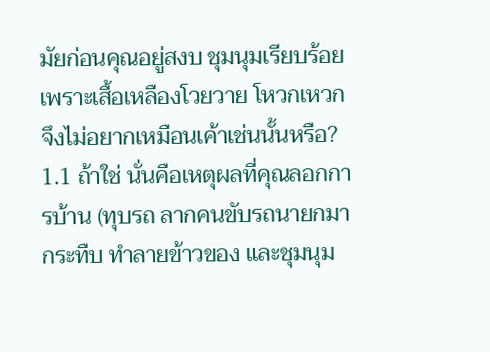มัยก่อนคุณอยู่สงบ ชุมนุมเรียบร้อยเพราะเสื้อเหลืองโวยวาย โหวกเหวก จึงไม่อยากเหมือนเค้าเช่นนั้นหรือ?
1.1 ถ้าใช่ นั่นคือเหตุผลที่คุณลอกการบ้าน (ทุบรถ ลากคนขับรถนายกมากระทืบ ทำลายข้าวของ และชุมนุม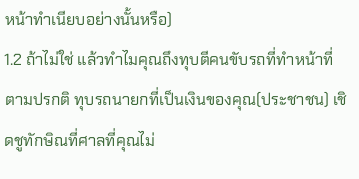หน้าทำเนียบอย่างนั้นหรือ)
1.2 ถ้าไม่ใช่ แล้วทำไมคุณถึงทุบตีคนขับรถที่ทำหน้าที่ตามปรกติ ทุบรถนายกที่เป็นเงินของคุณ(ประชาชน) เชิดชูทักษิณที่ศาลที่คุณไม่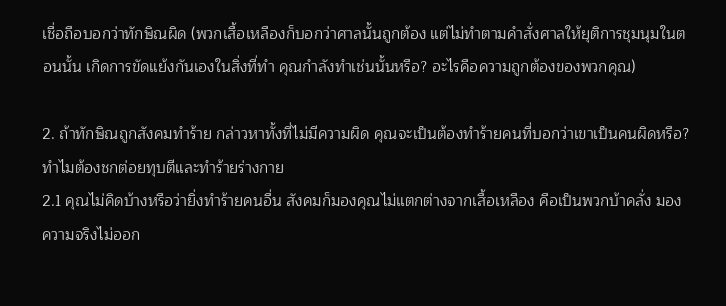เชื่อถือบอกว่าทักษิณผิด (พวกเสื้อเหลืองก็บอกว่าศาลนั้นถูกต้อง แต่ไม่ทำตามคำสั่งศาลให้ยุติการชุมนุมในตอนนั้น เกิดการขัดแย้งกันเองในสิ่งที่ทำ คุณกำลังทำเช่นนั้นหรือ? อะไรคือความถูกต้องของพวกคุณ)

2. ถ้าทักษิณถูกสังคมทำร้าย กล่าวหาทั้งที่ไม่มีความผิด คุณจะเป็นต้องทำร้ายคนที่บอกว่าเขาเป็นคนผิดหรือ? ทำไมต้องชกต่อยทุบตีและทำร้ายร่างกาย
2.1 คุณไม่คิดบ้างหรือว่ายิ่งทำร้ายคนอื่น สังคมก็มองคุณไม่แตกต่างจากเสื้อเหลือง คือเป็นพวกบ้าคลั่ง มองความจริงไม่ออก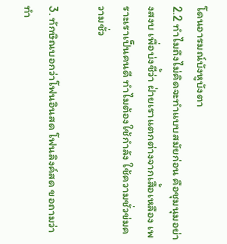โดนอารมณ์บังหูบังตา
2.2 ทำไมถึงไม่คิดจะทำแบบสมัยก่อน คือชุมนุมอย่างสงบ เพื่อบ่งชี้ว่า ฝ่ายเราแตกต่างจากเสื้อเหลือง เพราะเราเป็นคนดี ทำไมต้องใช้กำลัง ใช้ความชั่วข่มความชั่ว

3. ทักษิณบอกว่าโฟนอินสด โฟนลิงค์สด ขอถามว่าทำ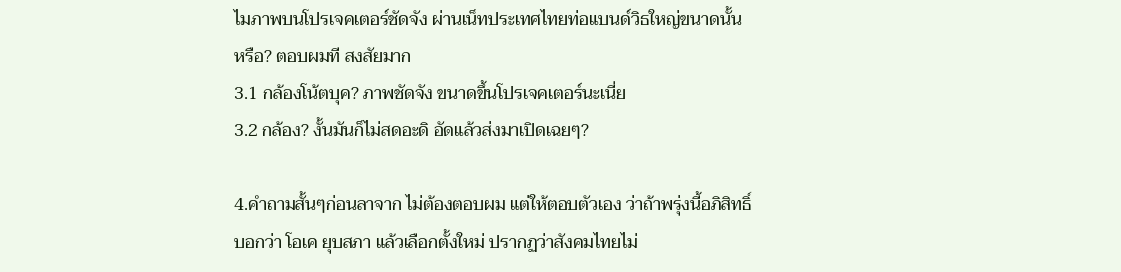ไมภาพบนโปรเจคเตอร์ชัดจัง ผ่านเน็ทประเทศไทยท่อแบนด์วิธใหญ่ขนาดนั้นหรือ? ตอบผมที สงสัยมาก
3.1 กล้องโน้ตบุค? ภาพชัดจัง ขนาดขึ้นโปรเจคเตอร์นะเนี่ย
3.2 กล้อง? งั้นมันก็ไม่สดอะดิ อัดแล้วส่งมาเปิดเฉยๆ?

4.คำถามสั้นๆก่อนลาจาก ไม่ต้องตอบผม แต่ให้ตอบตัวเอง ว่าถ้าพรุ่งนี้อภิสิทธิ์บอกว่า โอเค ยุบสภา แล้วเลือกตั้งใหม่ ปรากฏว่าสังคมไทยไม่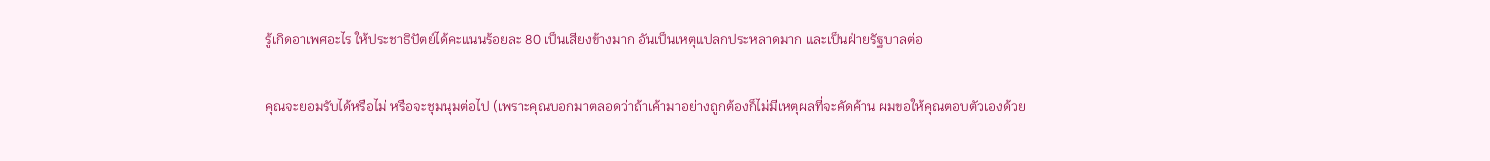รู้เกิดอาเพศอะไร ให้ประชาธิปัตย์ได้คะแนนร้อยละ 80 เป็นเสียงข้างมาก อันเป็นเหตุแปลกประหลาดมาก และเป็นฝ่ายรัฐบาลต่อ

คุณจะยอมรับได้หรือไม่ หรือจะชุมนุมต่อไป (เพราะคุณบอกมาตลอดว่าถ้าเค้ามาอย่างถูกต้องก็ไม่มีเหตุผลที่จะคัดค้าน ผมขอให้คุณตอบตัวเองด้วย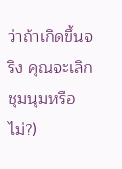ว่าถ้าเกิดขึ้นจริง คุณจะเลิกชุมนุมหรือไม่?)